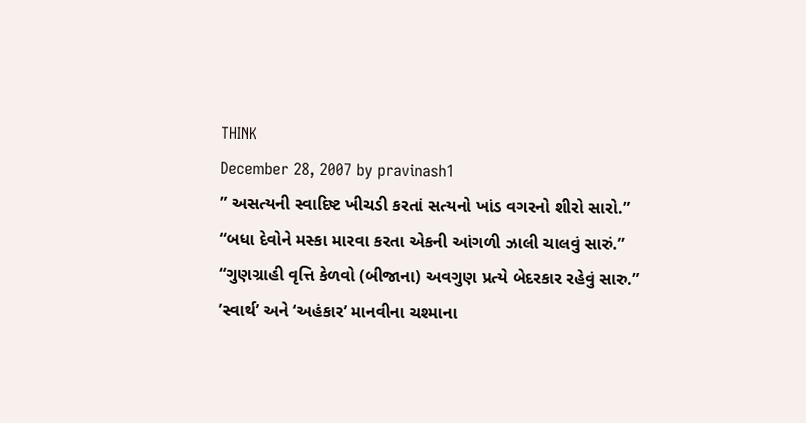THINK
December 28, 2007 by pravinash1
” અસત્યની સ્વાદિષ્ટ ખીચડી કરતાં સત્યનો ખાંડ વગરનો શીરો સારો.”
“બધા દેવોને મસ્કા મારવા કરતા એકની આંગળી ઝાલી ચાલવું સારું.”
“ગુણગ્રાહી વૃત્તિ કેળવો (બીજાના) અવગુણ પ્રત્યે બેદરકાર રહેવું સારુ.”
’સ્વાર્થ’ અને ‘અહંકાર’ માનવીના ચશ્માના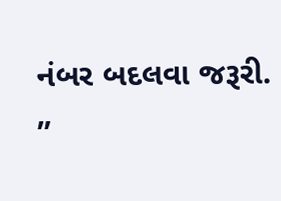નંબર બદલવા જરૂરી.
”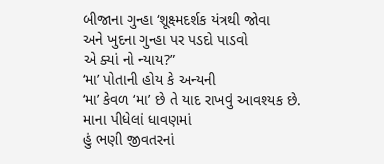બીજાના ગુન્હા ‘શૂક્ષ્મદર્શક યંત્રથી જોવા
અને ખુદના ગુન્હા પર પડદો પાડવો
એ ક્યાં નો ન્યાય?”
‘મા’ પોતાની હોય કે અન્યની
‘મા’ કેવળ ‘મા’ છે તે યાદ રાખવું આવશ્યક છે.
માના પીધેલાં ધાવણમાં
હું ભણી જીવતરનાં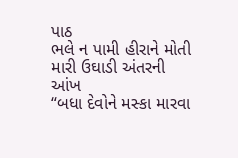પાઠ
ભલે ન પામી હીરાને મોતી
મારી ઉઘાડી અંતરની આંખ
“બધા દેવોને મસ્કા મારવા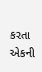કરતા એકની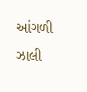આંગળી ઝાલી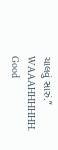ચાલવું સારું.”
WAAAHHHHHH.
Good